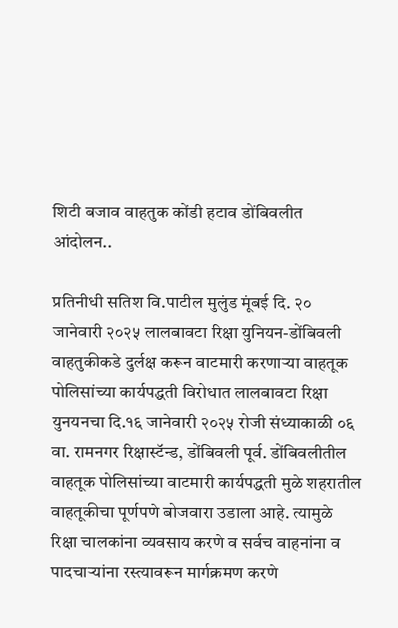शिटी बजाव वाहतुक कोंडी हटाव डोंबिवलीत आंदोलन..

प्रतिनीधी सतिश वि.पाटील मुलुंड मूंबई दि. २० जानेवारी २०२५ लालबावटा रिक्षा युनियन-डोंबिवली वाहतुकीकडे दुर्लक्ष करून वाटमारी करणाऱ्या वाहतूक पोलिसांच्या कार्यपद्धती विरोधात लालबावटा रिक्षा युनयनचा दि.१६ जानेवारी २०२५ रोजी संध्याकाळी ०६ वा. रामनगर रिक्षास्टॅन्ड, डोंबिवली पूर्व. डोंबिवलीतील वाहतूक पोलिसांच्या वाटमारी कार्यपद्धती मुळे शहरातील वाहतूकीचा पूर्णपणे बोजवारा उडाला आहे. त्यामुळे रिक्षा चालकांना व्यवसाय करणे व सर्वच वाहनांना व पादचाऱ्यांना रस्त्यावरून मार्गक्रमण करणे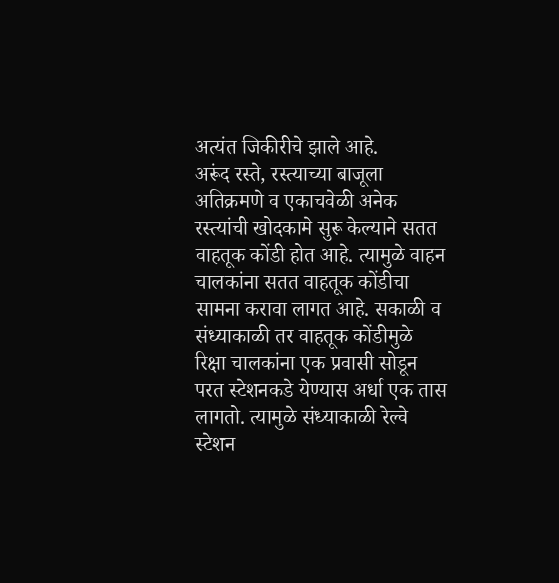अत्यंत जिकीरीचे झाले आहे.
अरूंद रस्ते, रस्त्याच्या बाजूला अतिक्रमणे व एकाचवेळी अनेक रस्त्यांची खोदकामे सुरू केल्याने सतत वाहतूक कोंडी होत आहे. त्यामुळे वाहन चालकांना सतत वाहतूक कोंडीचा सामना करावा लागत आहे. सकाळी व संध्याकाळी तर वाहतूक कोंडीमुळे रिक्षा चालकांना एक प्रवासी सोडून परत स्टेशनकडे येण्यास अर्धा एक तास लागतो. त्यामुळे संध्याकाळी रेल्वे स्टेशन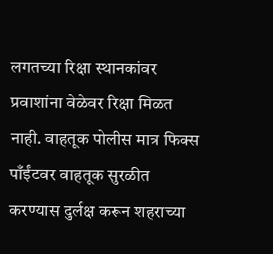लगतच्या रिक्षा स्थानकांवर प्रवाशांना वेळेवर रिक्षा मिळत नाही. वाहतूक पोलीस मात्र फिक्स पाँईंटवर वाहतूक सुरळीत करण्यास दुर्लक्ष करून शहराच्या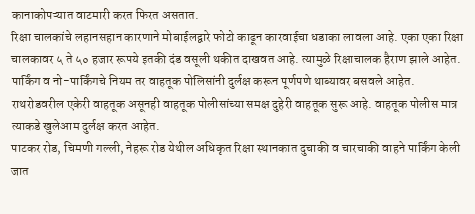कानाकोपऱ्यात वाटमारी करत फिरत असतात.
रिक्षा चालकांचे लहानसहान कारणाने मोबाईलद्वारे फोटो काढून कारवाईचा धडाका लावला आहे. एका एका रिक्षा चालकावर ५ ते ५० हजार रूपये इतकी दंड वसूली थकीत दाखवत आहे. त्यामुळे रिक्षाचालक हैराण झाले आहेत.
पार्किंग व नो-पार्किंगचे नियम तर वाहतूक पोलिसांनी दुर्लक्ष करून पूर्णपणे थाब्यावर बसवले आहेत. राथरोडवरील एकेरी वाहतूक असूनही वाहतूक पोलीसांच्या समक्ष दुहेरी वाहतूक सुरू आहे. वाहतूक पोलीस मात्र त्याकडे खुलेआम दुर्लक्ष करत आहेत.
पाटकर रोड, चिमणी गल्ली, नेहरू रोड येथील अधिकृत रिक्षा स्थानकात दुचाकी व चारचाकी वाहने पार्किंग केली जात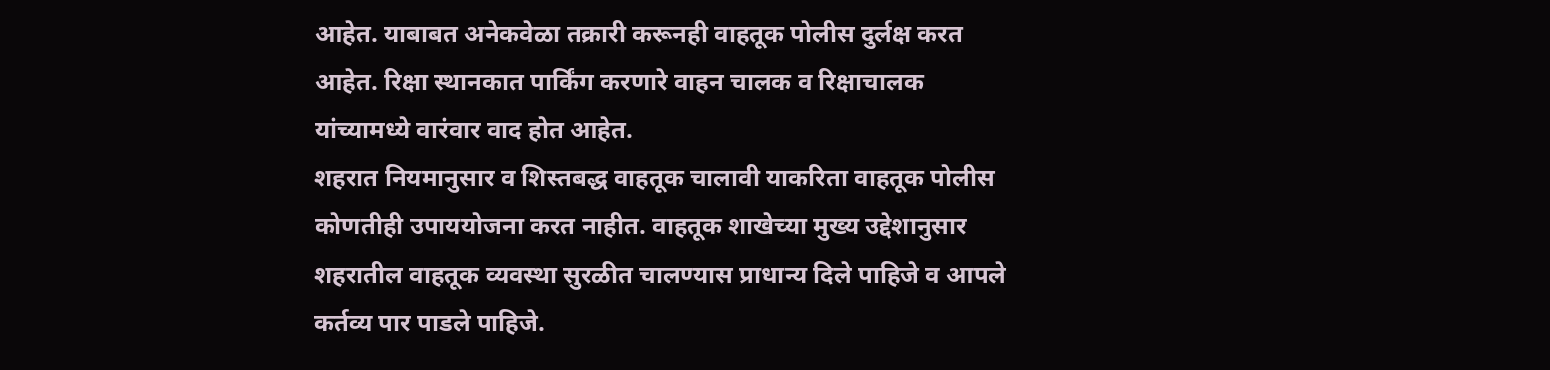आहेत. याबाबत अनेकवेळा तक्रारी करूनही वाहतूक पोलीस दुर्लक्ष करत आहेत. रिक्षा स्थानकात पार्किंग करणारे वाहन चालक व रिक्षाचालक यांच्यामध्ये वारंवार वाद होत आहेत.
शहरात नियमानुसार व शिस्तबद्ध वाहतूक चालावी याकरिता वाहतूक पोलीस कोणतीही उपाययोजना करत नाहीत. वाहतूक शाखेच्या मुख्य उद्देशानुसार शहरातील वाहतूक व्यवस्था सुरळीत चालण्यास प्राधान्य दिले पाहिजे व आपले कर्तव्य पार पाडले पाहिजे.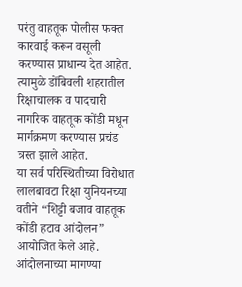परंतु वाहतूक पोलीस फक्त कारवाई करून वसूली करण्यास प्राधान्य देत आहेत. त्यामुळे डोंबिवली शहरातील रिक्षाचालक व पादचारी नागरिक वाहतूक कोंडी मधून मार्गक्रमण करण्यास प्रचंड त्रस्त झाले आहेत.
या सर्व परिस्थितीच्या विरोधात लालबावटा रिक्षा युनियनच्या वतीने “शिट्टी बजाव वाहतूक कोंडी हटाव आंदोलन” आयोजित केले आहे.
आंदोलनाच्या मागण्या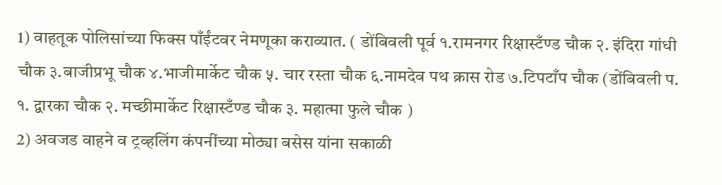1) वाहतूक पोलिसांच्या फिक्स पाँईंटवर नेमणूका कराव्यात. ( डोंबिवली पूर्व १.रामनगर रिक्षास्टँण्ड चौक २. इंदिरा गांधी चौक ३.बाजीप्रभू चौक ४.भाजीमार्केट चौक ५. चार रस्ता चौक ६.नामदेव पथ क्रास रोड ७.टिपटाँप चौक (डोंबिवली प. १. द्वारका चौक २. मच्छीमार्केट रिक्षास्टँण्ड चौक ३. महात्मा फुले चौक )
2) अवजड वाहने व ट्रव्हलिंग कंपनींच्या मोठ्या बसेस यांना सकाळी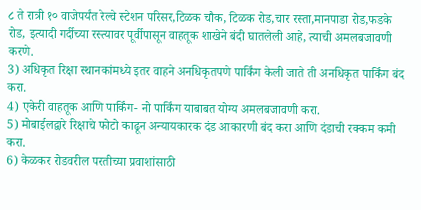८ ते रात्री १० वाजेपर्यंत रेल्वे स्टेशन परिसर,टिळक चौक, टिळक रोड,चार रस्ता,मानपाडा रोड,फडके रोड, इत्यादी गर्दीच्या रस्त्यावर पूर्वीपासून वाहतूक शाखेने बंदी घातलेली आहे, त्याची अमलबजावणी करणे.
3) अधिकृत रिक्षा स्थानकांमध्ये इतर वाहने अनधिकृतपणे पार्किंग केली जाते ती अनधिकृत पार्किंग बंद करा.
4) एकेरी वाहतूक आणि पार्किंग- नो पार्किंग याबाबत योग्य अमलबजावणी करा.
5) मोबाईलद्वारे रिक्षाचे फोटो काढून अन्यायकारक दंड आकारणी बंद करा आणि दंडाची रक्कम कमी करा.
6) केळकर रोडवरील परतीच्या प्रवाशांसाठी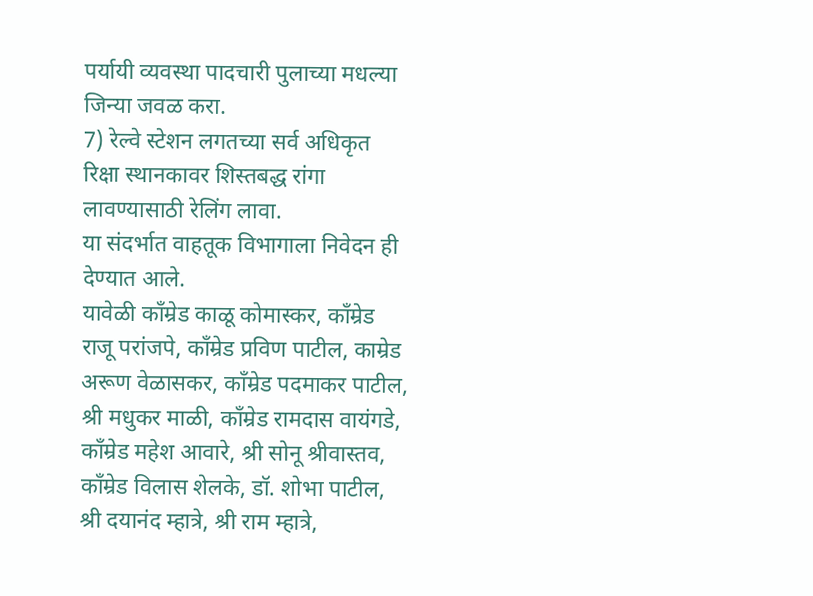पर्यायी व्यवस्था पादचारी पुलाच्या मधल्या जिन्या जवळ करा.
7) रेल्वे स्टेशन लगतच्या सर्व अधिकृत रिक्षा स्थानकावर शिस्तबद्ध रांगा लावण्यासाठी रेलिंग लावा.
या संदर्भात वाहतूक विभागाला निवेदन ही देण्यात आले.
यावेळी काँम्रेड काळू कोमास्कर, काँम्रेड राजू परांजपे, काँम्रेड प्रविण पाटील, काम्रेड अरूण वेळासकर, काँम्रेड पदमाकर पाटील, श्री मधुकर माळी, काँम्रेड रामदास वायंगडे, काँम्रेड महेश आवारे, श्री सोनू श्रीवास्तव, काँम्रेड विलास शेलके, डॉ. शोभा पाटील, श्री दयानंद म्हात्रे, श्री राम म्हात्रे,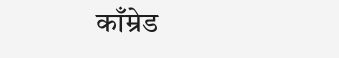काँम्रेड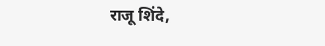राजू शिंदे,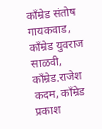काँम्रेड संतोष गायकवाड, काँम्रेड युवराज साळवी, काँम्रेड.राजेश कदम, काँम्रेड प्रकाश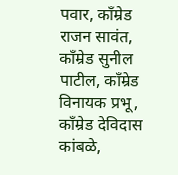पवार, काँम्रेड राजन सावंत, काँम्रेड सुनील पाटील, काँम्रेड विनायक प्रभू, काँम्रेड देविदास कांबळे,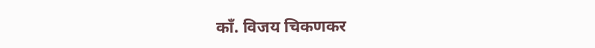काँ. विजय चिकणकर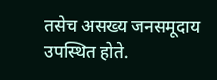तसेच असख्य जनसमूदाय उपस्थित होते.